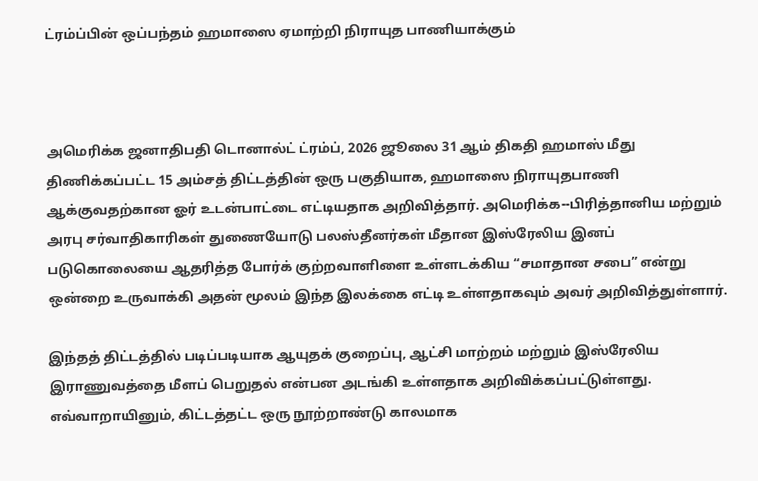ட்ரம்ப்பின் ஒப்பந்தம் ஹமாஸை ஏமாற்றி நிராயுத பாணியாக்கும்



அமெரிக்க ஜனாதிபதி டொனால்ட் ட்ரம்ப், 2026 ஜூலை 31 ஆம் திகதி ஹமாஸ் மீது திணிக்கப்பட்ட 15 அம்சத் திட்டத்தின் ஒரு பகுதியாக, ஹமாஸை நிராயுதபாணி ஆக்குவதற்கான ஓர் உடன்பாட்டை எட்டியதாக அறிவித்தார். அமெரிக்க--பிரித்தானிய மற்றும் அரபு சர்வாதிகாரிகள் துணையோடு பலஸ்தீனர்கள் மீதான இஸ்ரேலிய இனப் படுகொலையை ஆதரித்த போர்க் குற்றவாளிளை உள்ளடக்கிய “சமாதான சபை” என்று ஒன்றை உருவாக்கி அதன் மூலம் இந்த இலக்கை எட்டி உள்ளதாகவும் அவர் அறிவித்துள்ளார்.

இந்தத் திட்டத்தில் படிப்படியாக ஆயுதக் குறைப்பு, ஆட்சி மாற்றம் மற்றும் இஸ்ரேலிய இராணுவத்தை மீளப் பெறுதல் என்பன அடங்கி உள்ளதாக அறிவிக்கப்பட்டுள்ளது. எவ்வாறாயினும், கிட்டத்தட்ட ஒரு நூற்றாண்டு காலமாக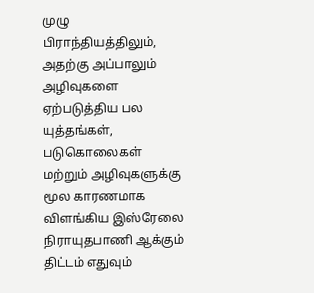முழு பிராந்தியத்திலும், அதற்கு அப்பாலும் அழிவுகளை ஏற்படுத்திய பல யுத்தங்கள், படுகொலைகள் மற்றும் அழிவுகளுக்கு மூல காரணமாக விளங்கிய இஸ்ரேலை நிராயுதபாணி ஆக்கும் திட்டம் எதுவும்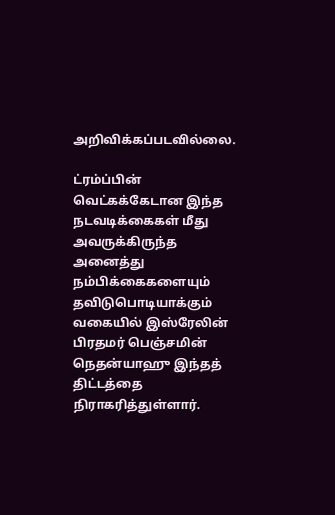அறிவிக்கப்படவில்லை.

ட்ரம்ப்பின் வெட்கக்கேடான இந்த நடவடிக்கைகள் மீது அவருக்கிருந்த அனைத்து நம்பிக்கைகளையும் தவிடுபொடியாக்கும் வகையில் இஸ்ரேலின் பிரதமர் பெஞ்சமின் நெதன்யாஹு இந்தத் திட்டத்தை நிராகரித்துள்ளார்.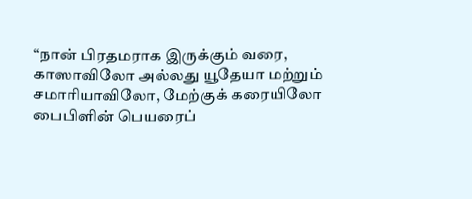“நான் பிரதமராக இருக்கும் வரை, காஸாவிலோ அல்லது யூதேயா மற்றும் சமாரியாவிலோ, மேற்குக் கரையிலோ பைபிளின் பெயரைப்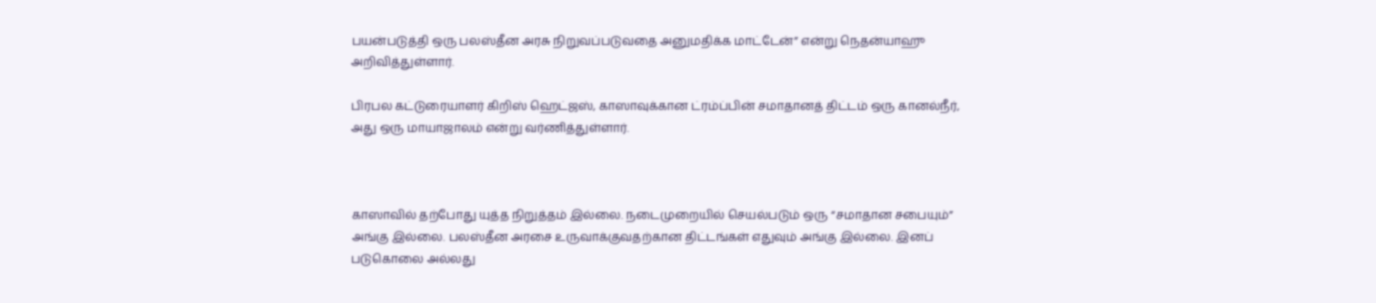பயன்படுத்தி ஒரு பலஸ்தீன அரசு நிறுவப்படுவதை அனுமதிக்க மாட்டேன்” என்று நெதன்யாஹு அறிவித்துள்ளார்.

பிரபல கட்டுரையாளர் கிறிஸ் ஹெட்ஜஸ், காஸாவுக்கான ட்ரம்ப்பின் சமாதானத் திட்டம் ஒரு கானல்நீர், அது ஒரு மாயாஜாலம் என்று வர்ணித்துள்ளார்.



காஸாவில் தற்போது யுத்த நிறுத்தம் இல்லை. நடைமுறையில் செயல்படும் ஒரு “சமாதான சபையும்” அங்கு இல்லை. பலஸ்தீன அரசை உருவாக்குவதற்கான திட்டங்கள் எதுவும் அங்கு இல்லை. இனப் படுகொலை அல்லது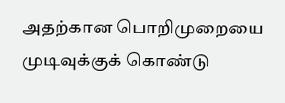அதற்கான பொறிமுறையை முடிவுக்குக் கொண்டு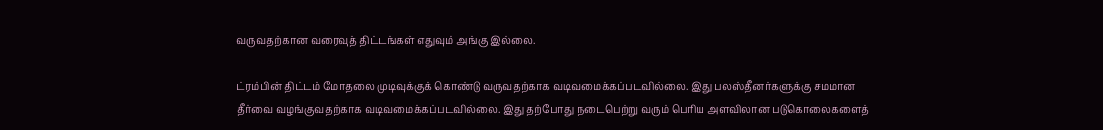வருவதற்கான வரைவுத் திட்டங்கள் எதுவும் அங்கு இல்லை.

ட்ரம்பின் திட்டம் மோதலை முடிவுக்குக் கொண்டு வருவதற்காக வடிவமைக்கப்படவில்லை. இது பலஸ்தீனர்களுக்கு சமமான தீர்வை வழங்குவதற்காக வடிவமைக்கப்படவில்லை. இது தற்போது நடைபெற்று வரும் பெரிய அளவிலான படுகொலைகளைத்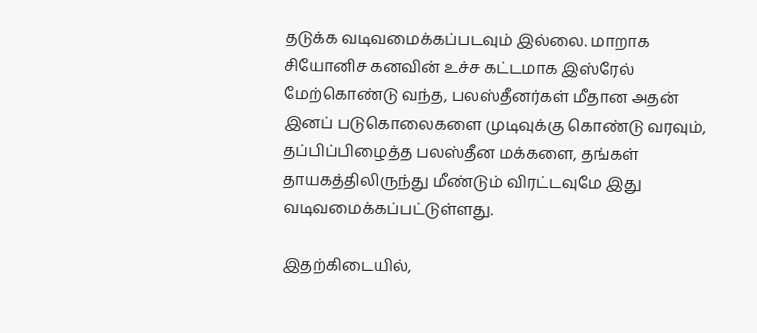தடுக்க வடிவமைக்கப்படவும் இல்லை. மாறாக சியோனிச கனவின் உச்ச கட்டமாக இஸ்ரேல் மேற்கொண்டு வந்த, பலஸ்தீனர்கள் மீதான அதன் இனப் படுகொலைகளை முடிவுக்கு கொண்டு வரவும், தப்பிப்பிழைத்த பலஸ்தீன மக்களை, தங்கள் தாயகத்திலிருந்து மீண்டும் விரட்டவுமே இது வடிவமைக்கப்பட்டுள்ளது.

இதற்கிடையில்,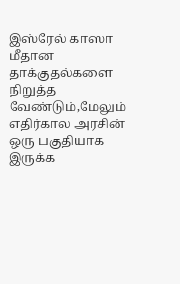இஸ்ரேல் காஸா மீதான தாக்குதல்களை நிறுத்த வேண்டும்,மேலும் எதிர்கால அரசின் ஒரு பகுதியாக இருக்க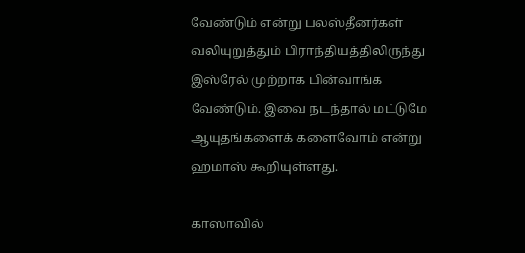வேண்டும் என்று பலஸ்தீனர்கள் வலியுறுத்தும் பிராந்தியத்திலிருந்து இஸ்ரேல் முற்றாக பின்வாங்க வேண்டும். இவை நடந்தால் மட்டுமே ஆயுதங்களைக் களைவோம் என்று ஹமாஸ் கூறியுள்ளது.

காஸாவில்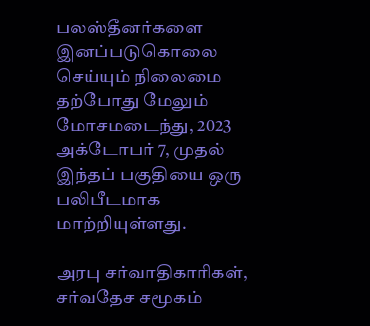பலஸ்தீனர்களை இனப்படுகொலை செய்யும் நிலைமை தற்போது மேலும் மோசமடைந்து, 2023 அக்டோபர் 7, முதல் இந்தப் பகுதியை ஒரு பலிபீடமாக மாற்றியுள்ளது.

அரபு சர்வாதிகாரிகள், சர்வதேச சமூகம்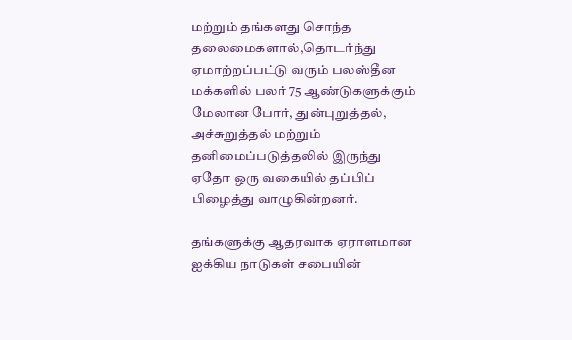மற்றும் தங்களது சொந்த தலைமைகளால்,தொடர்ந்து ஏமாற்றப்பட்டு வரும் பலஸ்தீன மக்களில் பலர் 75 ஆண்டுகளுக்கும் மேலான போர், துன்புறுத்தல், அச்சுறுத்தல் மற்றும் தனிமைப்படுத்தலில் இருந்து ஏதோ ஒரு வகையில் தப்பிப் பிழைத்து வாழுகின்றனர்.

தங்களுக்கு ஆதரவாக ஏராளமான ஐக்கிய நாடுகள் சபையின்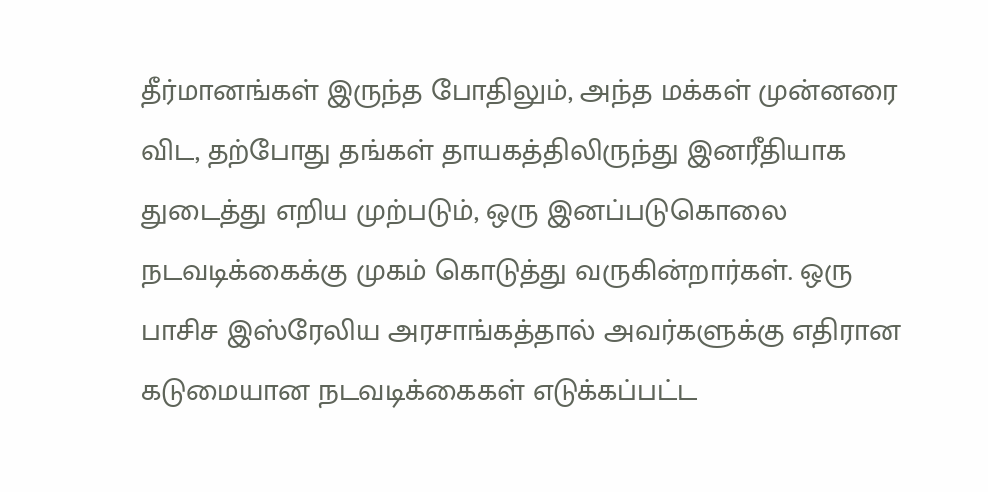தீர்மானங்கள் இருந்த போதிலும், அந்த மக்கள் முன்னரை விட, தற்போது தங்கள் தாயகத்திலிருந்து இனரீதியாக துடைத்து எறிய முற்படும், ஒரு இனப்படுகொலை நடவடிக்கைக்கு முகம் கொடுத்து வருகின்றார்கள். ஒரு பாசிச இஸ்ரேலிய அரசாங்கத்தால் அவர்களுக்கு எதிரான கடுமையான நடவடிக்கைகள் எடுக்கப்பட்ட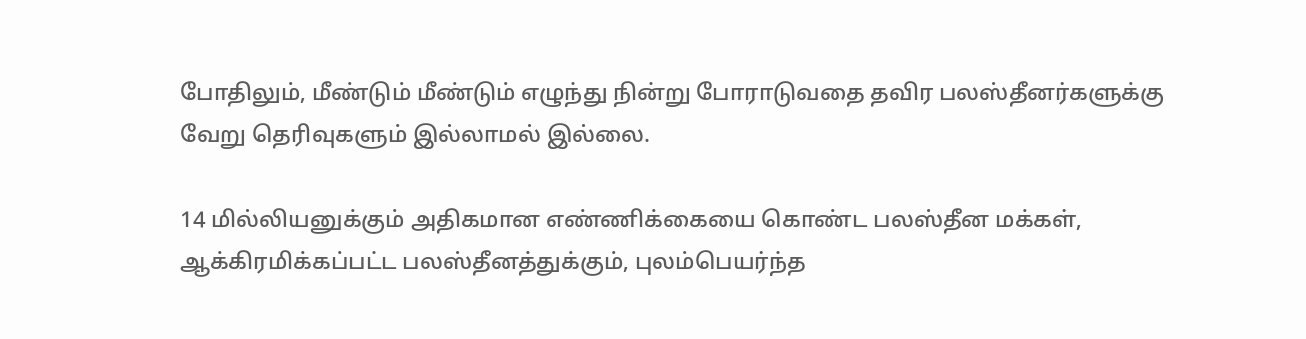போதிலும், மீண்டும் மீண்டும் எழுந்து நின்று போராடுவதை தவிர பலஸ்தீனர்களுக்கு வேறு தெரிவுகளும் இல்லாமல் இல்லை.

14 மில்லியனுக்கும் அதிகமான எண்ணிக்கையை கொண்ட பலஸ்தீன மக்கள், ஆக்கிரமிக்கப்பட்ட பலஸ்தீனத்துக்கும், புலம்பெயர்ந்த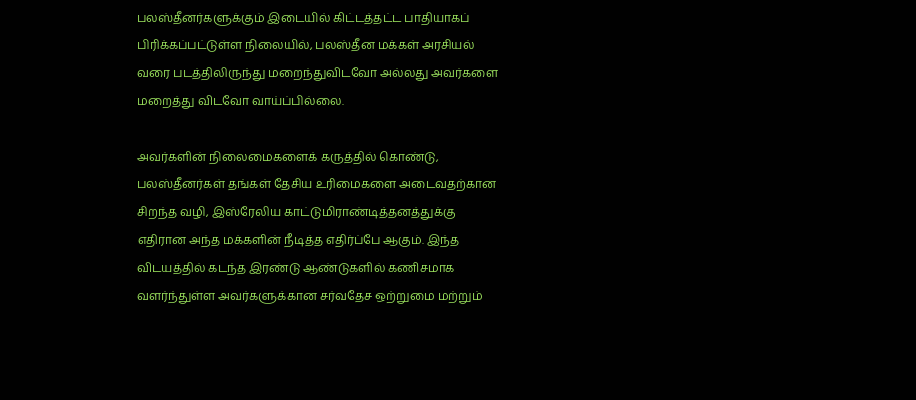பலஸ்தீனர்களுக்கும் இடையில் கிட்டத்தட்ட பாதியாகப் பிரிக்கப்பட்டுள்ள நிலையில், பலஸ்தீன மக்கள் அரசியல் வரை படத்திலிருந்து மறைந்துவிடவோ அல்லது அவர்களை மறைத்து விடவோ வாய்ப்பில்லை.

அவர்களின் நிலைமைகளைக் கருத்தில் கொண்டு, பலஸ்தீனர்கள் தங்கள் தேசிய உரிமைகளை அடைவதற்கான சிறந்த வழி, இஸ்ரேலிய காட்டுமிராண்டித்தனத்துக்கு எதிரான அந்த மக்களின் நீடித்த எதிர்ப்பே ஆகும். இந்த விடயத்தில் கடந்த இரண்டு ஆண்டுகளில் கணிசமாக வளர்ந்துள்ள அவர்களுக்கான சர்வதேச ஒற்றுமை மற்றும்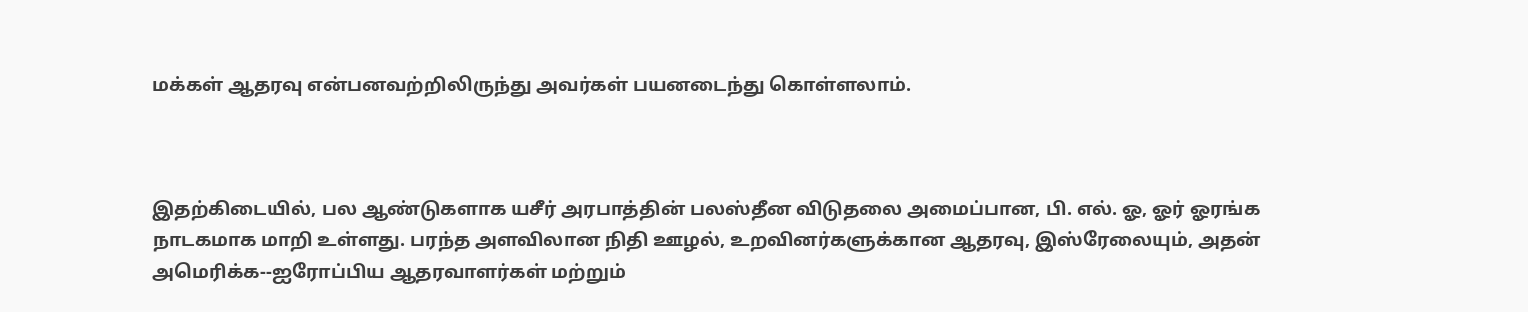மக்கள் ஆதரவு என்பனவற்றிலிருந்து அவர்கள் பயனடைந்து கொள்ளலாம்.



இதற்கிடையில், பல ஆண்டுகளாக யசீர் அரபாத்தின் பலஸ்தீன விடுதலை அமைப்பான, பி. எல். ஓ, ஓர் ஓரங்க நாடகமாக மாறி உள்ளது. பரந்த அளவிலான நிதி ஊழல், உறவினர்களுக்கான ஆதரவு, இஸ்ரேலையும், அதன் அமெரிக்க--ஐரோப்பிய ஆதரவாளர்கள் மற்றும்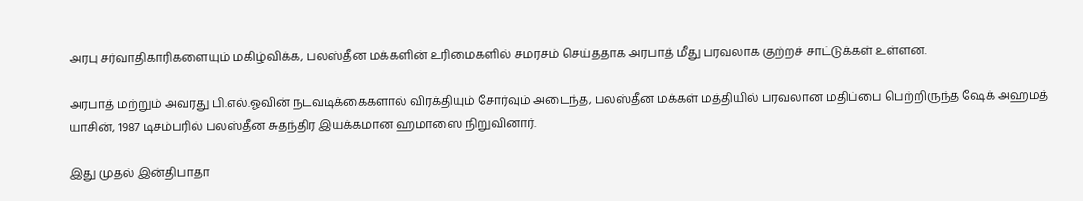அரபு சர்வாதிகாரிகளையும் மகிழ்விக்க, பலஸ்தீன மக்களின் உரிமைகளில் சமரசம் செய்ததாக அரபாத் மீது பரவலாக குற்றச் சாட்டுக்கள் உள்ளன.

அரபாத் மற்றும் அவரது பி.எல்.ஓவின் நடவடிக்கைகளால் விரக்தியும் சோர்வும் அடைந்த, பலஸ்தீன மக்கள் மத்தியில் பரவலான மதிப்பை பெற்றிருந்த ஷேக் அஹமத் யாசின், 1987 டிசம்பரில் பலஸ்தீன சுதந்திர இயக்கமான ஹமாஸை நிறுவினார்.

இது முதல் இன்திபாதா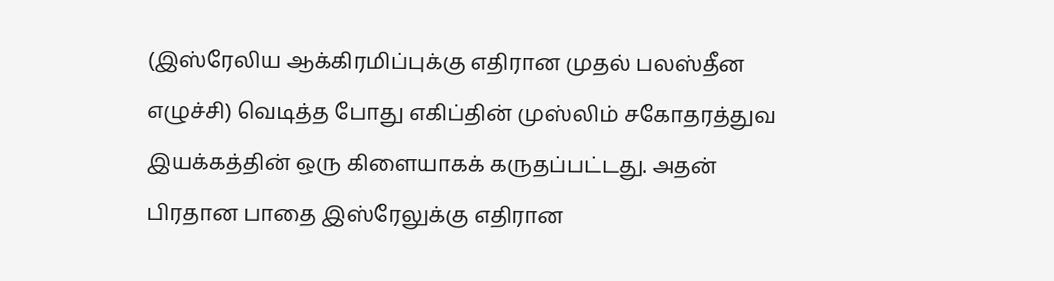(இஸ்ரேலிய ஆக்கிரமிப்புக்கு எதிரான முதல் பலஸ்தீன எழுச்சி) வெடித்த போது எகிப்தின் முஸ்லிம் சகோதரத்துவ இயக்கத்தின் ஒரு கிளையாகக் கருதப்பட்டது. அதன் பிரதான பாதை இஸ்ரேலுக்கு எதிரான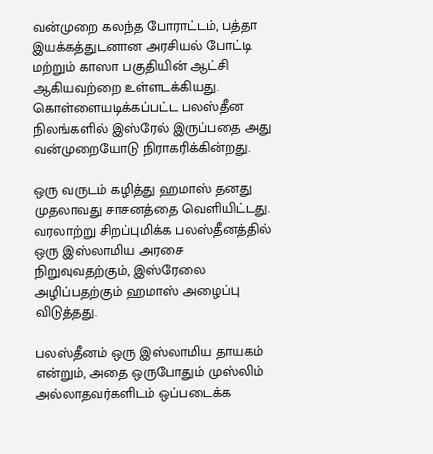வன்முறை கலந்த போராட்டம், பத்தா இயக்கத்துடனான அரசியல் போட்டி மற்றும் காஸா பகுதியின் ஆட்சி ஆகியவற்றை உள்ளடக்கியது. கொள்ளையடிக்கப்பட்ட பலஸ்தீன நிலங்களில் இஸ்ரேல் இருப்பதை அது வன்முறையோடு நிராகரிக்கின்றது.

ஒரு வருடம் கழித்து ஹமாஸ் தனது முதலாவது சாசனத்தை வெளியிட்டது. வரலாற்று சிறப்புமிக்க பலஸ்தீனத்தில் ஒரு இஸ்லாமிய அரசை நிறுவுவதற்கும், இஸ்ரேலை அழிப்பதற்கும் ஹமாஸ் அழைப்பு விடுத்தது.

பலஸ்தீனம் ஒரு இஸ்லாமிய தாயகம் என்றும், அதை ஒருபோதும் முஸ்லிம் அல்லாதவர்களிடம் ஒப்படைக்க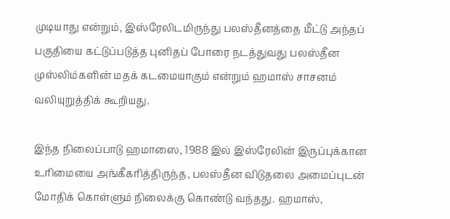முடியாது என்றும், இஸ்ரேலிடமிருந்து பலஸ்தீனத்தை மீட்டு அந்தப் பகுதியை கட்டுப்படுத்த புனிதப் போரை நடத்துவது பலஸ்தீன முஸ்லிம்களின் மதக் கடமையாகும் என்றும் ஹமாஸ் சாசனம் வலியுறுத்திக் கூறியது.

இந்த நிலைப்பாடு ஹமாஸை, 1988 இல் இஸ்ரேலின் இருப்புக்கான உரிமையை அங்கீகரித்திருந்த, பலஸ்தீன விடுதலை அமைப்புடன் மோதிக் கொள்ளும் நிலைக்கு கொண்டு வந்தது. ஹமாஸ்,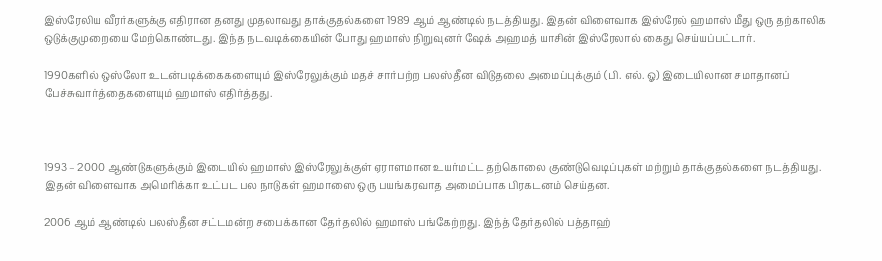இஸ்ரேலிய வீரர்களுக்கு எதிரான தனது முதலாவது தாக்குதல்களை 1989 ஆம் ஆண்டில் நடத்தியது. இதன் விளைவாக இஸ்ரேல் ஹமாஸ் மீது ஒரு தற்காலிக ஒடுக்குமுறையை மேற்கொண்டது. இந்த நடவடிக்கையின் போது ஹமாஸ் நிறுவுனர் ஷேக் அஹமத் யாசின் இஸ்ரேலால் கைது செய்யப்பட்டார்.

1990களில் ஒஸ்லோ உடன்படிக்கைகளையும் இஸ்ரேலுக்கும் மதச் சார்பற்ற பலஸ்தீன விடுதலை அமைப்புக்கும் (பி. எல். ஓ) இடையிலான சமாதானப் பேச்சுவார்த்தைகளையும் ஹமாஸ் எதிர்த்தது.



1993 – 2000 ஆண்டுகளுக்கும் இடையில் ஹமாஸ் இஸ்ரேலுக்குள் ஏராளமான உயர்மட்ட தற்கொலை குண்டுவெடிப்புகள் மற்றும் தாக்குதல்களை நடத்தியது. இதன் விளைவாக அமெரிக்கா உட்பட பல நாடுகள் ஹமாஸை ஒரு பயங்கரவாத அமைப்பாக பிரகடனம் செய்தன.

2006 ஆம் ஆண்டில் பலஸ்தீன சட்டமன்ற சபைக்கான தேர்தலில் ஹமாஸ் பங்கேற்றது. இந்த் தேர்தலில் பத்தாஹ்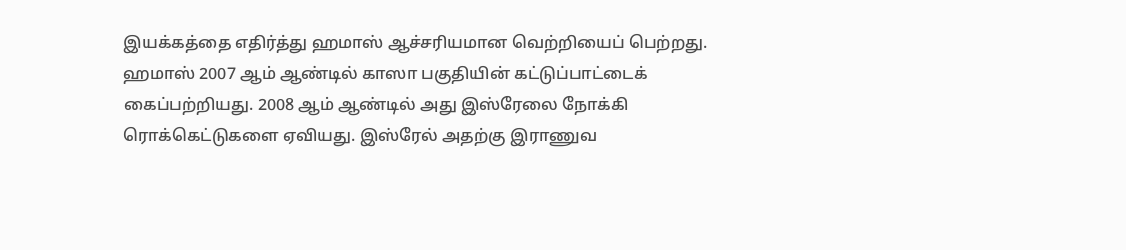இயக்கத்தை எதிர்த்து ஹமாஸ் ஆச்சரியமான வெற்றியைப் பெற்றது. ஹமாஸ் 2007 ஆம் ஆண்டில் காஸா பகுதியின் கட்டுப்பாட்டைக் கைப்பற்றியது. 2008 ஆம் ஆண்டில் அது இஸ்ரேலை நோக்கி ரொக்கெட்டுகளை ஏவியது. இஸ்ரேல் அதற்கு இராணுவ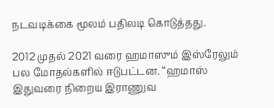நடவடிக்கை மூலம் பதிலடி கொடுத்தது.

2012 முதல் 2021 வரை ஹமாஸும் இஸ்ரேலும் பல மோதல்களில் ஈடுபட்டன. “ஹமாஸ் இதுவரை நிறைய இராணுவ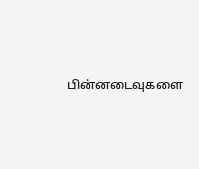பின்னடைவுகளை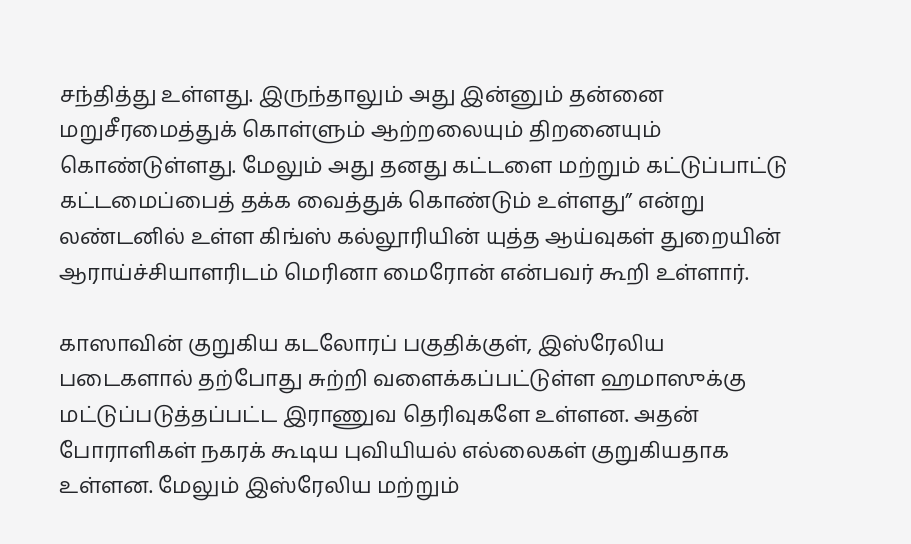சந்தித்து உள்ளது. இருந்தாலும் அது இன்னும் தன்னை மறுசீரமைத்துக் கொள்ளும் ஆற்றலையும் திறனையும் கொண்டுள்ளது. மேலும் அது தனது கட்டளை மற்றும் கட்டுப்பாட்டு கட்டமைப்பைத் தக்க வைத்துக் கொண்டும் உள்ளது” என்று லண்டனில் உள்ள கிங்ஸ் கல்லூரியின் யுத்த ஆய்வுகள் துறையின் ஆராய்ச்சியாளரிடம் மெரினா மைரோன் என்பவர் கூறி உள்ளார்.

காஸாவின் குறுகிய கடலோரப் பகுதிக்குள், இஸ்ரேலிய படைகளால் தற்போது சுற்றி வளைக்கப்பட்டுள்ள ஹமாஸுக்கு மட்டுப்படுத்தப்பட்ட இராணுவ தெரிவுகளே உள்ளன. அதன் போராளிகள் நகரக் கூடிய புவியியல் எல்லைகள் குறுகியதாக உள்ளன. மேலும் இஸ்ரேலிய மற்றும்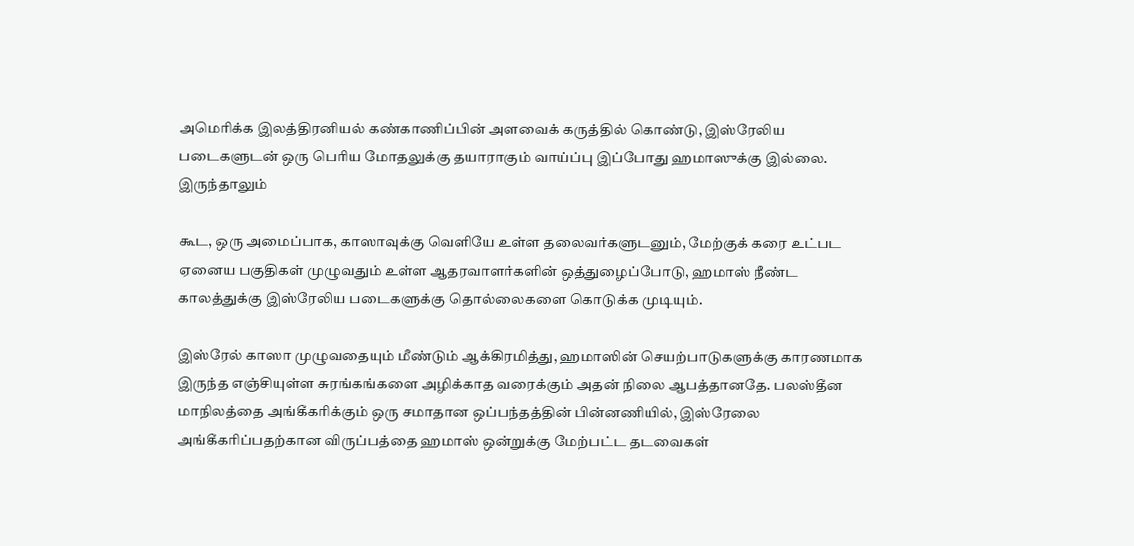அமெரிக்க இலத்திரனியல் கண்காணிப்பின் அளவைக் கருத்தில் கொண்டு, இஸ்ரேலிய படைகளுடன் ஒரு பெரிய மோதலுக்கு தயாராகும் வாய்ப்பு இப்போது ஹமாஸுக்கு இல்லை. இருந்தாலும்

கூட, ஒரு அமைப்பாக, காஸாவுக்கு வெளியே உள்ள தலைவர்களுடனும், மேற்குக் கரை உட்பட ஏனைய பகுதிகள் முழுவதும் உள்ள ஆதரவாளர்களின் ஒத்துழைப்போடு, ஹமாஸ் நீண்ட காலத்துக்கு இஸ்ரேலிய படைகளுக்கு தொல்லைகளை கொடுக்க முடியும்.

இஸ்ரேல் காஸா முழுவதையும் மீண்டும் ஆக்கிரமித்து, ஹமாஸின் செயற்பாடுகளுக்கு காரணமாக இருந்த எஞ்சியுள்ள சுரங்கங்களை அழிக்காத வரைக்கும் அதன் நிலை ஆபத்தானதே. பலஸ்தீன மாநிலத்தை அங்கீகரிக்கும் ஒரு சமாதான ஒப்பந்தத்தின் பின்னணியில், இஸ்ரேலை அங்கீகரிப்பதற்கான விருப்பத்தை ஹமாஸ் ஒன்றுக்கு மேற்பட்ட தடவைகள்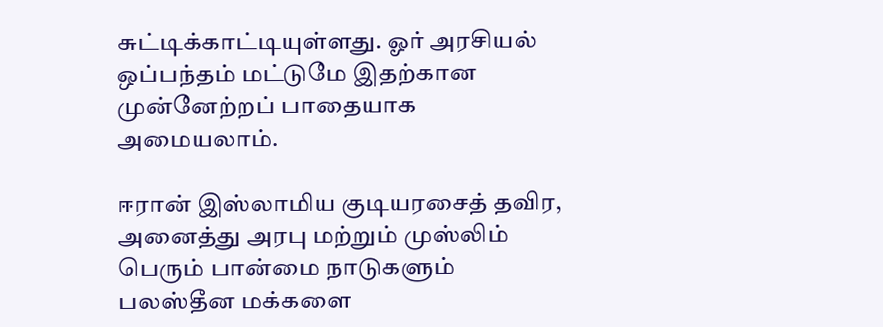சுட்டிக்காட்டியுள்ளது. ஓர் அரசியல் ஒப்பந்தம் மட்டுமே இதற்கான முன்னேற்றப் பாதையாக அமையலாம்.

ஈரான் இஸ்லாமிய குடியரசைத் தவிர, அனைத்து அரபு மற்றும் முஸ்லிம் பெரும் பான்மை நாடுகளும் பலஸ்தீன மக்களை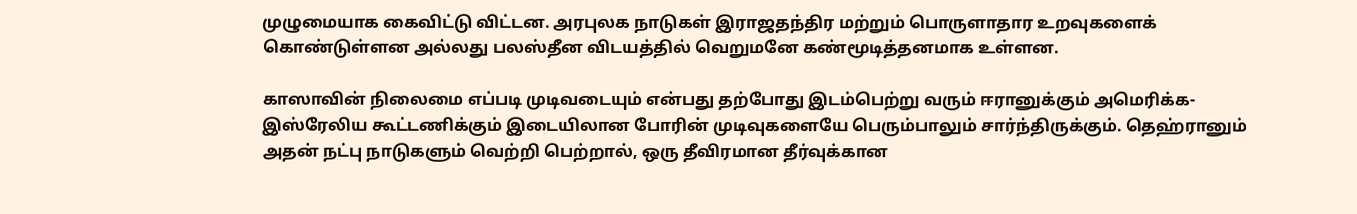முழுமையாக கைவிட்டு விட்டன. அரபுலக நாடுகள் இராஜதந்திர மற்றும் பொருளாதார உறவுகளைக் கொண்டுள்ளன அல்லது பலஸ்தீன விடயத்தில் வெறுமனே கண்மூடித்தனமாக உள்ளன.

காஸாவின் நிலைமை எப்படி முடிவடையும் என்பது தற்போது இடம்பெற்று வரும் ஈரானுக்கும் அமெரிக்க-இஸ்ரேலிய கூட்டணிக்கும் இடையிலான போரின் முடிவுகளையே பெரும்பாலும் சார்ந்திருக்கும். தெஹ்ரானும் அதன் நட்பு நாடுகளும் வெற்றி பெற்றால், ஒரு தீவிரமான தீர்வுக்கான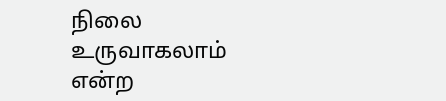நிலை உருவாகலாம் என்ற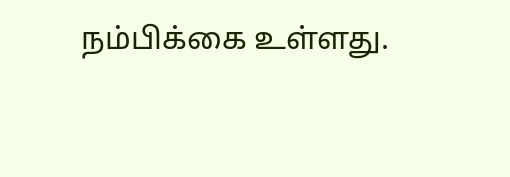நம்பிக்கை உள்ளது.